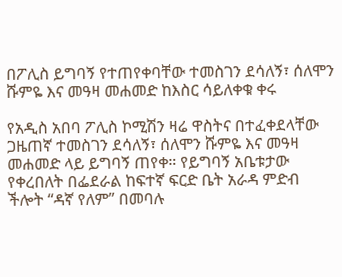በፖሊስ ይግባኝ የተጠየቀባቸው ተመስገን ደሳለኝ፣ ሰለሞን ሹምዬ እና መዓዛ መሐመድ ከእስር ሳይለቀቁ ቀሩ

የአዲስ አበባ ፖሊስ ኮሚሽን ዛሬ ዋስትና በተፈቀደላቸው ጋዜጠኛ ተመስገን ደሳለኝ፣ ሰለሞን ሹምዬ እና መዓዛ መሐመድ ላይ ይግባኝ ጠየቀ። የይግባኝ አቤቱታው የቀረበለት በፌደራል ከፍተኛ ፍርድ ቤት አራዳ ምድብ ችሎት “ዳኛ የለም” በመባሉ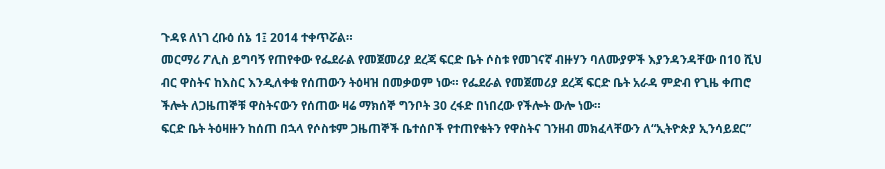ጉዳዩ ለነገ ረቡዕ ሰኔ 1፤ 2014 ተቀጥሯል።
መርማሪ ፖሊስ ይግባኝ የጠየቀው የፌደራል የመጀመሪያ ደረጃ ፍርድ ቤት ሶስቱ የመገናኛ ብዙሃን ባለሙያዎች እያንዳንዳቸው በ10 ሺህ ብር ዋስትና ከእስር እንዲለቀቁ የሰጠውን ትዕዛዝ በመቃወም ነው። የፌደራል የመጀመሪያ ደረጃ ፍርድ ቤት አራዳ ምድብ የጊዜ ቀጠሮ ችሎት ለጋዜጠኞቹ ዋስትናውን የሰጠው ዛሬ ማክሰኞ ግንቦት 30 ረፋድ በነበረው የችሎት ውሎ ነው።
ፍርድ ቤት ትዕዛዙን ከሰጠ በኋላ የሶስቱም ጋዜጠኞች ቤተሰቦች የተጠየቁትን የዋስትና ገንዘብ መክፈላቸውን ለ“ኢትዮጵያ ኢንሳይደር”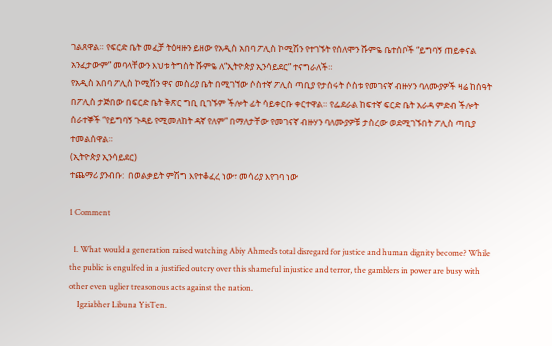ገልጸዋል። የፍርድ ቤት መፈቻ ትዕዛዙን ይዘው የአዲስ አበባ ፖሊስ ኮሚሽን የተገኙት የሰለሞን ሹምዬ ቤተሰቦች “ይግባኝ ጠይቀናል አንፈታውም” መባላቸውን እህቱ ትግስት ሹምዬ ለ“ኢትዮጵያ ኢንሳይደር” ተናግራለች።
የአዲስ አበባ ፖሊስ ኮሚሽን ዋና መስሪያ ቤት በሚገኘው ሶስተኛ ፖሊስ ጣቢያ የታሰሩት ሶስቱ የመገናኛ ብዙሃን ባለሙያዎች ዛሬ ከሰዓት በፖሊስ ታጅበው በፍርድ ቤት ቅጽር ግቢ ቢገኙም ችሎት ፊት ሳይቀርቡ ቀርተዋል። የፌደራል ከፍተኛ ፍርድ ቤት አራዳ ምድብ ችሎት ሰራተኞች “የይግባኝ ጉዳይ የሚመለከት ዳኛ የለም” በማለታቸው የመገናኛ ብዙሃን ባለሙያዎቹ ታስረው ወደሚገኙበት ፖሊስ ጣቢያ ተመልሰዋል።
(ኢትዮጵያ ኢንሳይደር)
ተጨማሪ ያንብቡ:  በወልቃይት ምሽግ እየተቆፈረ ነው፣ መሳሪያ እየገባ ነው

1 Comment

  1. What would a generation raised watching Abiy Ahmed’s total disregard for justice and human dignity become? While the public is engulfed in a justified outcry over this shameful injustice and terror, the gamblers in power are busy with other even uglier treasonous acts against the nation.
    Igziabher Libuna YisTen.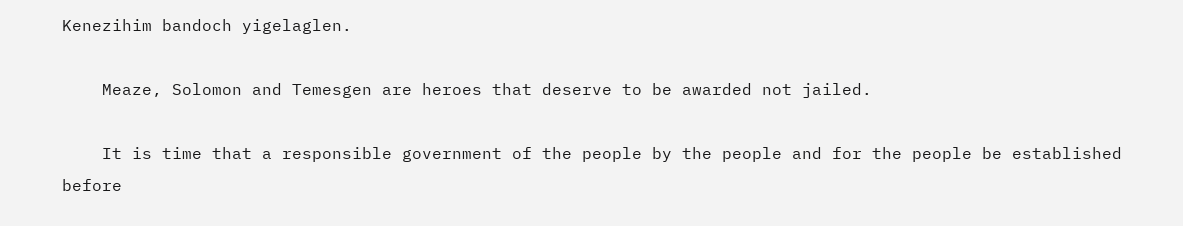Kenezihim bandoch yigelaglen.

    Meaze, Solomon and Temesgen are heroes that deserve to be awarded not jailed.

    It is time that a responsible government of the people by the people and for the people be established before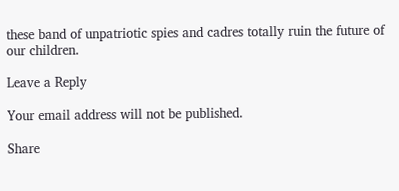these band of unpatriotic spies and cadres totally ruin the future of our children.

Leave a Reply

Your email address will not be published.

Share